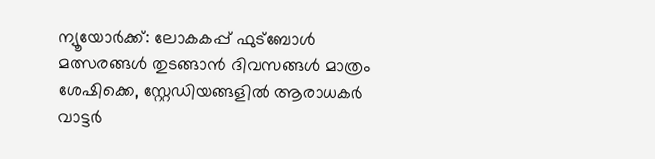ന്യൂയോർക്ക്: ലോകകപ്പ് ഫുട്ബോൾ മത്സരങ്ങൾ തുടങ്ങാൻ ദിവസങ്ങൾ മാത്രം ശേഷിക്കെ, സ്റ്റേഡിയങ്ങളിൽ ആരാധകർ വാട്ടർ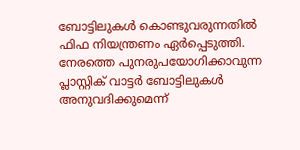ബോട്ടിലുകൾ കൊണ്ടുവരുന്നതിൽ ഫിഫ നിയന്ത്രണം ഏർപ്പെടുത്തി.
നേരത്തെ പുനരുപയോഗിക്കാവുന്ന പ്ലാസ്റ്റിക് വാട്ടർ ബോട്ടിലുകൾ അനുവദിക്കുമെന്ന്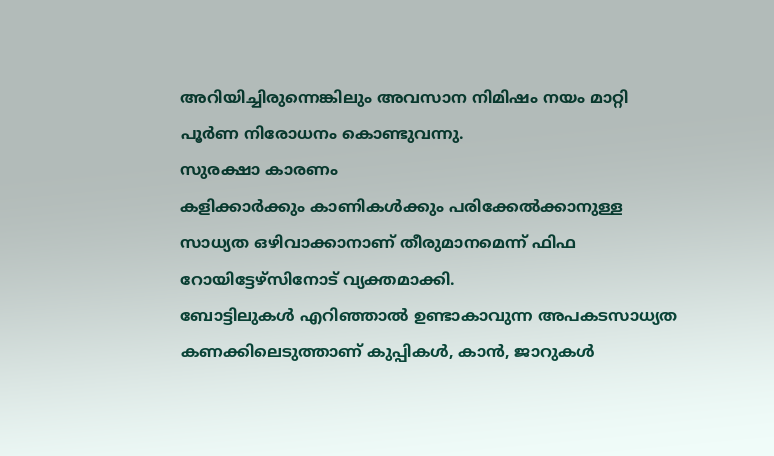അറിയിച്ചിരുന്നെങ്കിലും അവസാന നിമിഷം നയം മാറ്റി പൂർണ നിരോധനം കൊണ്ടുവന്നു.
സുരക്ഷാ കാരണം
കളിക്കാർക്കും കാണികൾക്കും പരിക്കേൽക്കാനുള്ള സാധ്യത ഒഴിവാക്കാനാണ് തീരുമാനമെന്ന് ഫിഫ റോയിട്ടേഴ്സിനോട് വ്യക്തമാക്കി.
ബോട്ടിലുകൾ എറിഞ്ഞാൽ ഉണ്ടാകാവുന്ന അപകടസാധ്യത കണക്കിലെടുത്താണ് കുപ്പികൾ, കാൻ, ജാറുകൾ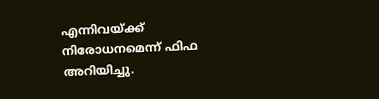എന്നിവയ്ക്ക് നിരോധനമെന്ന് ഫിഫ അറിയിച്ചു.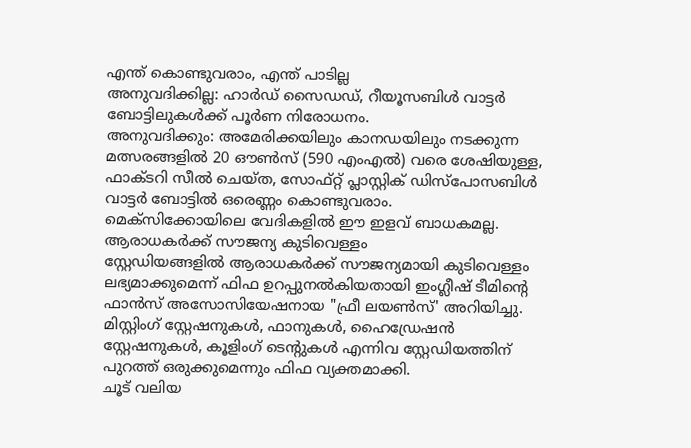എന്ത് കൊണ്ടുവരാം, എന്ത് പാടില്ല
അനുവദിക്കില്ല: ഹാർഡ് സൈഡഡ്, റീയൂസബിൾ വാട്ടർ ബോട്ടിലുകൾക്ക് പൂർണ നിരോധനം.
അനുവദിക്കും: അമേരിക്കയിലും കാനഡയിലും നടക്കുന്ന മത്സരങ്ങളിൽ 20 ഔൺസ് (590 എംഎൽ) വരെ ശേഷിയുള്ള, ഫാക്ടറി സീൽ ചെയ്ത, സോഫ്റ്റ് പ്ലാസ്റ്റിക് ഡിസ്പോസബിൾ വാട്ടർ ബോട്ടിൽ ഒരെണ്ണം കൊണ്ടുവരാം.
മെക്സിക്കോയിലെ വേദികളിൽ ഈ ഇളവ് ബാധകമല്ല.
ആരാധകർക്ക് സൗജന്യ കുടിവെള്ളം
സ്റ്റേഡിയങ്ങളിൽ ആരാധകർക്ക് സൗജന്യമായി കുടിവെള്ളം ലഭ്യമാക്കുമെന്ന് ഫിഫ ഉറപ്പുനൽകിയതായി ഇംഗ്ലീഷ് ടീമിന്റെ ഫാൻസ് അസോസിയേഷനായ "ഫ്രീ ലയൺസ്' അറിയിച്ചു.
മിസ്റ്റിംഗ് സ്റ്റേഷനുകൾ, ഫാനുകൾ, ഹൈഡ്രേഷൻ സ്റ്റേഷനുകൾ, കൂളിംഗ് ടെന്റുകൾ എന്നിവ സ്റ്റേഡിയത്തിന് പുറത്ത് ഒരുക്കുമെന്നും ഫിഫ വ്യക്തമാക്കി.
ചൂട് വലിയ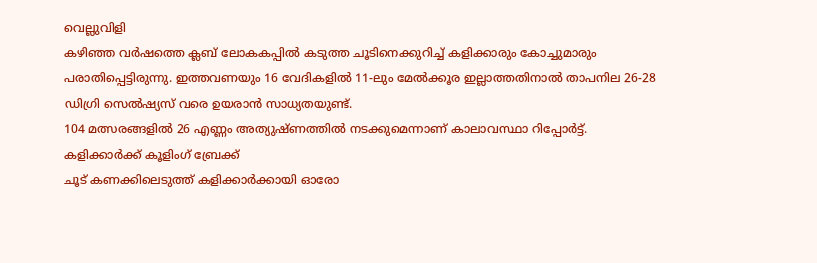വെല്ലുവിളി
കഴിഞ്ഞ വർഷത്തെ ക്ലബ് ലോകകപ്പിൽ കടുത്ത ചൂടിനെക്കുറിച്ച് കളിക്കാരും കോച്ചുമാരും പരാതിപ്പെട്ടിരുന്നു. ഇത്തവണയും 16 വേദികളിൽ 11-ലും മേൽക്കൂര ഇല്ലാത്തതിനാൽ താപനില 26-28 ഡിഗ്രി സെൽഷ്യസ് വരെ ഉയരാൻ സാധ്യതയുണ്ട്.
104 മത്സരങ്ങളിൽ 26 എണ്ണം അത്യുഷ്ണത്തിൽ നടക്കുമെന്നാണ് കാലാവസ്ഥാ റിപ്പോർട്ട്.
കളിക്കാർക്ക് കൂളിംഗ് ബ്രേക്ക്
ചൂട് കണക്കിലെടുത്ത് കളിക്കാർക്കായി ഓരോ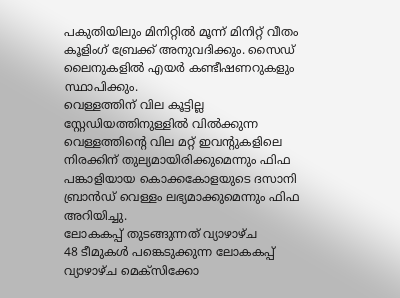പകുതിയിലും മിനിറ്റിൽ മൂന്ന് മിനിറ്റ് വീതം കൂളിംഗ് ബ്രേക്ക് അനുവദിക്കും. സൈഡ് ലൈനുകളിൽ എയർ കണ്ടീഷണറുകളും സ്ഥാപിക്കും.
വെള്ളത്തിന് വില കൂട്ടില്ല
സ്റ്റേഡിയത്തിനുള്ളിൽ വിൽക്കുന്ന വെള്ളത്തിന്റെ വില മറ്റ് ഇവന്റുകളിലെ നിരക്കിന് തുല്യമായിരിക്കുമെന്നും ഫിഫ പങ്കാളിയായ കൊക്കകോളയുടെ ദസാനി ബ്രാൻഡ് വെള്ളം ലഭ്യമാക്കുമെന്നും ഫിഫ അറിയിച്ചു.
ലോകകപ്പ് തുടങ്ങുന്നത് വ്യാഴാഴ്ച
48 ടീമുകൾ പങ്കെടുക്കുന്ന ലോകകപ്പ് വ്യാഴാഴ്ച മെക്സിക്കോ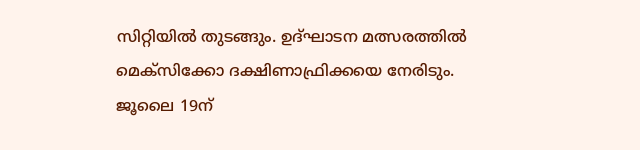സിറ്റിയിൽ തുടങ്ങും. ഉദ്ഘാടന മത്സരത്തിൽ മെക്സിക്കോ ദക്ഷിണാഫ്രിക്കയെ നേരിടും.
ജൂലൈ 19ന്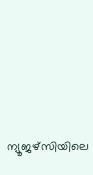ന്യൂജഴ്സിയിലെ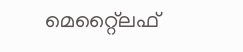മെറ്റ്ലൈഫ്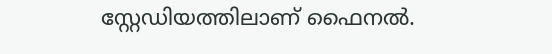സ്റ്റേഡിയത്തിലാണ് ഫൈനൽ.